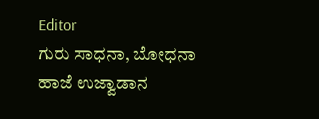Editor
ಗುರು ಸಾಧನಾ, ಬೋಧನಾ ಹಾಜೆ ಉಜ್ವಾಡಾನ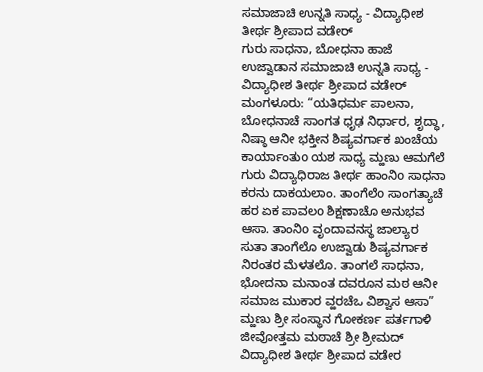ಸಮಾಜಾಚಿ ಉನ್ನತಿ ಸಾಧ್ಯ - ವಿದ್ಯಾಧೀಶ ತೀರ್ಥ ಶ್ರೀಪಾದ ವಡೇರ್
ಗುರು ಸಾಧನಾ, ಬೋಧನಾ ಹಾಜೆ ಉಜ್ವಾಡಾನ ಸಮಾಜಾಚಿ ಉನ್ನತಿ ಸಾಧ್ಯ - ವಿದ್ಯಾಧೀಶ ತೀರ್ಥ ಶ್ರೀಪಾದ ವಡೇರ್
ಮಂಗಳೂರು: “ಯತಿಧರ್ಮ ಪಾಲನಾ, ಬೋಧನಾಚೆ ಸಾಂಗತ ಧೃಢ ನಿರ್ಧಾರ, ಶೃದ್ಧಾ, ನಿಷ್ಠಾ ಆನೀ ಭಕ್ತೀನ ಶಿಷ್ಯವರ್ಗಾಕ ಖಂಚೆಯ ಕಾರ್ಯಾಂತುo ಯಶ ಸಾಧ್ಯ ಮ್ಹಣು ಆಮಗೆಲೆ ಗುರು ವಿದ್ಯಾಧಿರಾಜ ತೀರ್ಥ ಹಾಂನಿo ಸಾಧನಾ ಕರನು ದಾಕಯಲಾಂ. ತಾಂಗೆಲೆo ಸಾಂಗತ್ಯಾಚೆ ಹರ ಏಕ ಪಾವಲo ಶಿಕ್ಷಣಾಚೊ ಅನುಭವ ಆಸಾ. ತಾಂನಿo ವೃಂದಾವನಸ್ಥ ಜಾಲ್ಯಾರ ಸುತಾ ತಾಂಗೆಲೊ ಉಜ್ವಾಡು ಶಿಷ್ಯವರ್ಗಾಕ ನಿರಂತರ ಮೆಳತಲೊ. ತಾಂಗಲೆ ಸಾಧನಾ, ಭೋದನಾ ಮನಾಂತ ದವರೂನ ಮಠ ಆನೀ ಸಮಾಜ ಮುಕಾರ ವ್ಹರಚೆಒ ವಿಶ್ವಾಸ ಆಸಾ” ಮ್ಹಣು ಶ್ರೀ ಸಂಸ್ಥಾನ ಗೋಕರ್ಣ ಪರ್ತಗಾಳಿ ಜೀವೋತ್ತಮ ಮಠಾಚೆ ಶ್ರೀ ಶ್ರೀಮದ್ ವಿದ್ಯಾಧೀಶ ತೀರ್ಥ ಶ್ರೀಪಾದ ವಡೇರ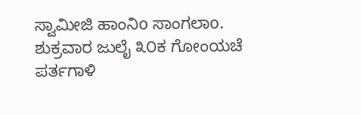ಸ್ವಾಮೀಜಿ ಹಾಂನಿo ಸಾಂಗಲಾo. ಶುಕ್ರವಾರ ಜುಲೈ ೩೦ಕ ಗೋಂಯಚೆ ಪರ್ತಗಾಳಿ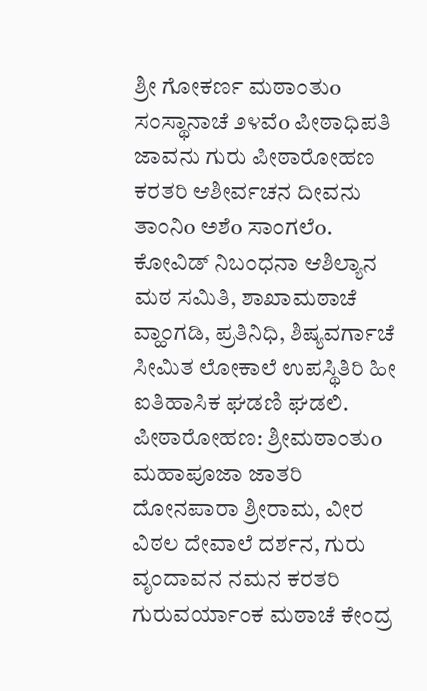ಶ್ರೀ ಗೋಕರ್ಣ ಮಠಾಂತುo ಸಂಸ್ಥಾನಾಚೆ ೨೪ವೆo ಪೀಠಾಧಿಪತಿ ಜಾವನು ಗುರು ಪೀಠಾರೋಹಣ ಕರತರಿ ಆಶೀರ್ವಚನ ದೀವನು ತಾಂನಿo ಅಶೆo ಸಾಂಗಲೆo. ಕೋವಿಡ್ ನಿಬಂಧನಾ ಆಶಿಲ್ಯಾನ ಮಠ ಸಮಿತಿ, ಶಾಖಾಮಠಾಚೆ ವ್ಹಾಂಗಡಿ, ಪ್ರತಿನಿಧಿ, ಶಿಷ್ಯವರ್ಗಾಚೆ ಸೀಮಿತ ಲೋಕಾಲೆ ಉಪಸ್ಥಿತಿರಿ ಹೀ ಐತಿಹಾಸಿಕ ಘಡಣಿ ಘಡಲಿ.
ಪೀಠಾರೋಹಣ: ಶ್ರೀಮಠಾಂತುo ಮಹಾಪೂಜಾ ಜಾತರಿ ದೋನಪಾರಾ ಶ್ರೀರಾಮ, ವೀರ ವಿಠಲ ದೇವಾಲೆ ದರ್ಶನ, ಗುರು ವೃಂದಾವನ ನಮನ ಕರತರಿ ಗುರುವರ್ಯಾಂಕ ಮಠಾಚೆ ಕೇಂದ್ರ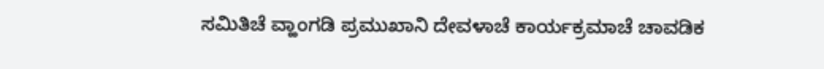ಸಮಿತಿಚೆ ವ್ಹಾಂಗಡಿ ಪ್ರಮುಖಾನಿ ದೇವಳಾಚೆ ಕಾರ್ಯಕ್ರಮಾಚೆ ಚಾವಡಿಕ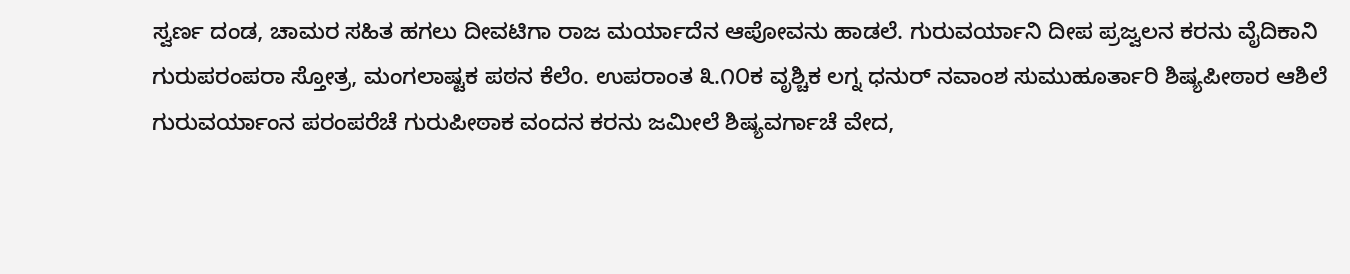ಸ್ವರ್ಣ ದಂಡ, ಚಾಮರ ಸಹಿತ ಹಗಲು ದೀವಟಿಗಾ ರಾಜ ಮರ್ಯಾದೆನ ಆಪೋವನು ಹಾಡಲೆ. ಗುರುವರ್ಯಾನಿ ದೀಪ ಪ್ರಜ್ವಲನ ಕರನು ವೈದಿಕಾನಿ ಗುರುಪರಂಪರಾ ಸ್ತೋತ್ರ, ಮಂಗಲಾಷ್ಟಕ ಪಠನ ಕೆಲೆo. ಉಪರಾಂತ ೩.೧೦ಕ ವೃಶ್ಚಿಕ ಲಗ್ನ ಧನುರ್ ನವಾಂಶ ಸುಮುಹೂರ್ತಾರಿ ಶಿಷ್ಯಪೀಠಾರ ಆಶಿಲೆ ಗುರುವರ್ಯಾಂನ ಪರಂಪರೆಚೆ ಗುರುಪೀಠಾಕ ವಂದನ ಕರನು ಜಮೀಲೆ ಶಿಷ್ಯವರ್ಗಾಚೆ ವೇದ,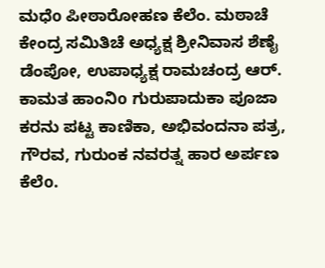ಮಧೆo ಪೀಠಾರೋಹಣ ಕೆಲೆಂ. ಮಠಾಚೆ ಕೇಂದ್ರ ಸಮಿತಿಚೆ ಅಧ್ಯಕ್ಷ ಶ್ರೀನಿವಾಸ ಶೆಣೈ ಡೆಂಪೋ, ಉಪಾಧ್ಯಕ್ಷ ರಾಮಚಂದ್ರ ಆರ್. ಕಾಮತ ಹಾಂನಿo ಗುರುಪಾದುಕಾ ಪೂಜಾ ಕರನು ಪಟ್ಟ ಕಾಣಿಕಾ, ಅಭಿವಂದನಾ ಪತ್ರ, ಗೌರವ, ಗುರುಂಕ ನವರತ್ನ ಹಾರ ಅರ್ಪಣ ಕೆಲೆo.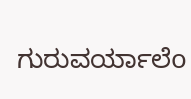ಗುರುವರ್ಯಾಲೆo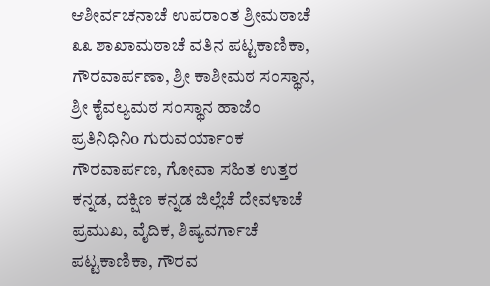ಆಶೀರ್ವಚನಾಚೆ ಉಪರಾಂತ ಶ್ರೀಮಠಾಚೆ ೩೩ ಶಾಖಾಮಠಾಚೆ ವತಿನ ಪಟ್ಟಕಾಣಿಕಾ, ಗೌರವಾರ್ಪಣಾ, ಶ್ರೀ ಕಾಶೀಮಠ ಸಂಸ್ಥಾನ, ಶ್ರೀ ಕೈವಲ್ಯಮಠ ಸಂಸ್ಥಾನ ಹಾಜೆಂ ಪ್ರತಿನಿಧಿನಿo ಗುರುವರ್ಯಾಂಕ ಗೌರವಾರ್ಪಣ, ಗೋವಾ ಸಹಿತ ಉತ್ತರ ಕನ್ನಡ, ದಕ್ಷಿಣ ಕನ್ನಡ ಜಿಲ್ಲೆಚೆ ದೇವಳಾಚೆ ಪ್ರಮುಖ, ವೈದಿಕ, ಶಿಷ್ಯವರ್ಗಾಚೆ ಪಟ್ಟಕಾಣಿಕಾ, ಗೌರವ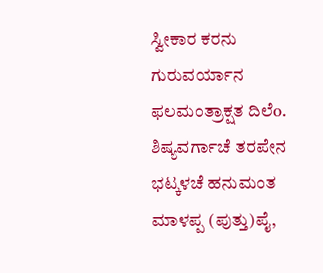ಸ್ವೀಕಾರ ಕರನು ಗುರುವರ್ಯಾನ ಫಲಮಂತ್ರಾಕ್ಷತ ದಿಲೆo.
ಶಿಷ್ಯವರ್ಗಾಚೆ ತರಪೇನ ಭಟ್ಕಳಚೆ ಹನುಮಂತ ಮಾಳಪ್ಪ (ಪುತ್ತು)ಪೈ,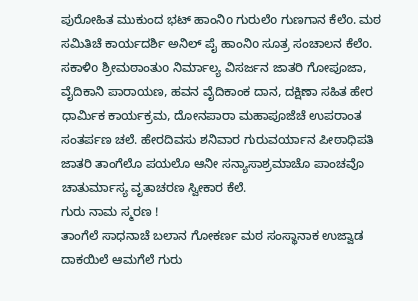ಪುರೋಹಿತ ಮುಕುಂದ ಭಟ್ ಹಾಂನಿo ಗುರುಲೆo ಗುಣಗಾನ ಕೆಲೆo. ಮಠ ಸಮಿತಿಚೆ ಕಾರ್ಯದರ್ಶಿ ಅನಿಲ್ ಪೈ ಹಾಂನಿo ಸೂತ್ರ ಸಂಚಾಲನ ಕೆಲೆo.
ಸಕಾಳಿo ಶ್ರೀಮಠಾಂತುo ನಿರ್ಮಾಲ್ಯ ವಿಸರ್ಜನ ಜಾತರಿ ಗೋಪೂಜಾ, ವೈದಿಕಾನಿ ಪಾರಾಯಣ, ಹವನ ವೈದಿಕಾಂಕ ದಾನ, ದಕ್ಷಿಣಾ ಸಹಿತ ಹೇರ ಧಾರ್ಮಿಕ ಕಾರ್ಯಕ್ರಮ, ದೋನಪಾರಾ ಮಹಾಪೂಜೆಚೆ ಉಪರಾಂತ ಸಂತರ್ಪಣ ಚಲೆ. ಹೇರದಿವಸು ಶನಿವಾರ ಗುರುವರ್ಯಾನ ಪೀಠಾಧಿಪತಿ ಜಾತರಿ ತಾಂಗೆಲೊ ಪಯಲೊ ಆನೀ ಸನ್ಯಾಸಾಶ್ರಮಾಚೊ ಪಾಂಚವೊ ಚಾತುರ್ಮಾಸ್ಯ ವೃತಾಚರಣ ಸ್ವೀಕಾರ ಕೆಲೆ.
ಗುರು ನಾಮ ಸ್ಮರಣ !
ತಾಂಗೆಲೆ ಸಾಧನಾಚೆ ಬಲಾನ ಗೋಕರ್ಣ ಮಠ ಸಂಸ್ಥಾನಾಕ ಉಜ್ವಾಡ ದಾಕಯಿಲೆ ಆಮಗೆಲೆ ಗುರು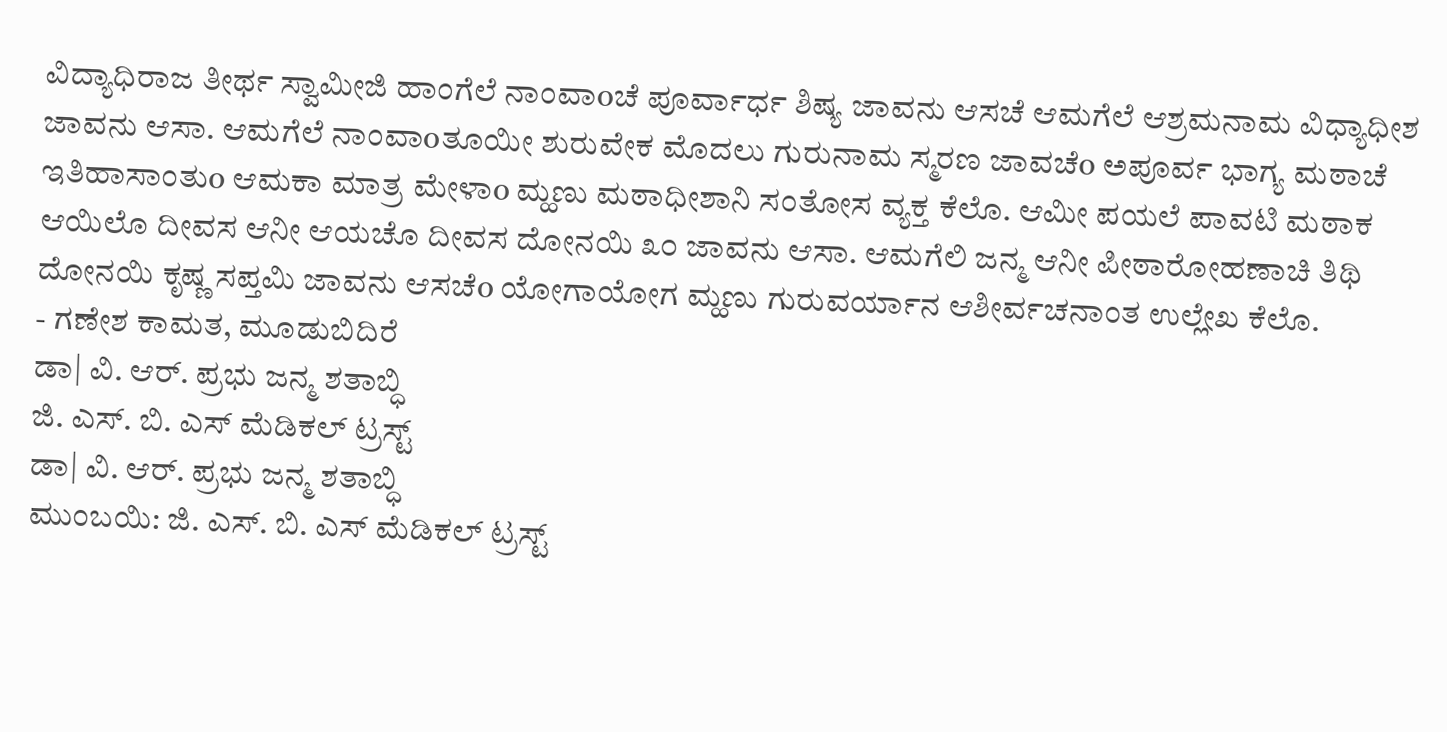ವಿದ್ಯಾಧಿರಾಜ ತೀರ್ಥ ಸ್ವಾಮೀಜಿ ಹಾಂಗೆಲೆ ನಾಂವಾoಚೆ ಪೂರ್ವಾರ್ಧ ಶಿಷ್ಯ ಜಾವನು ಆಸಚೆ ಆಮಗೆಲೆ ಆಶ್ರಮನಾಮ ವಿಧ್ಯಾಧೀಶ ಜಾವನು ಆಸಾ. ಆಮಗೆಲೆ ನಾಂವಾoತೂಯೀ ಶುರುವೇಕ ಮೊದಲು ಗುರುನಾಮ ಸ್ಮರಣ ಜಾವಚೆo ಅಪೂರ್ವ ಭಾಗ್ಯ ಮಠಾಚೆ ಇತಿಹಾಸಾಂತುo ಆಮಕಾ ಮಾತ್ರ ಮೇಳಾo ಮ್ಹಣು ಮಠಾಧೀಶಾನಿ ಸಂತೋಸ ವ್ಯಕ್ತ ಕೆಲೊ. ಆಮೀ ಪಯಲೆ ಪಾವಟಿ ಮಠಾಕ ಆಯಿಲೊ ದೀವಸ ಆನೀ ಆಯಚೊ ದೀವಸ ದೋನಯಿ ೩೦ ಜಾವನು ಆಸಾ. ಆಮಗೆಲಿ ಜನ್ಮ ಆನೀ ಪೀಠಾರೋಹಣಾಚಿ ತಿಥಿ ದೋನಯಿ ಕೃಷ್ಣ ಸಪ್ತಮಿ ಜಾವನು ಆಸಚೆo ಯೋಗಾಯೋಗ ಮ್ಹಣು ಗುರುವರ್ಯಾನ ಆಶೀರ್ವಚನಾಂತ ಉಲ್ಲೇಖ ಕೆಲೊ.
- ಗಣೇಶ ಕಾಮತ, ಮೂಡುಬಿದಿರೆ
ಡಾ| ವಿ. ಆರ್. ಪ್ರಭು ಜನ್ಮ ಶತಾಬ್ಧಿ
ಜಿ. ಎಸ್. ಬಿ. ಎಸ್ ಮೆಡಿಕಲ್ ಟ್ರಸ್ಟ್
ಡಾ| ವಿ. ಆರ್. ಪ್ರಭು ಜನ್ಮ ಶತಾಬ್ಧಿ
ಮುಂಬಯಿ: ಜಿ. ಎಸ್. ಬಿ. ಎಸ್ ಮೆಡಿಕಲ್ ಟ್ರಸ್ಟ್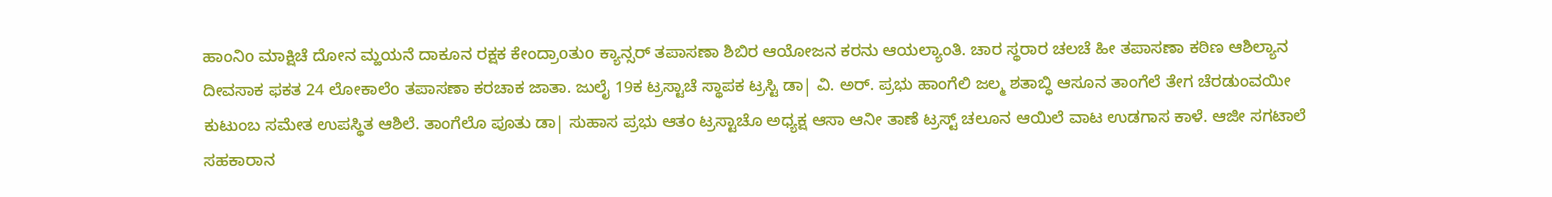ಹಾಂನಿo ಮಾಕ್ಷಿಚೆ ದೋನ ಮ್ಹಯನೆ ದಾಕೂನ ರಕ್ಷಕ ಕೇಂದ್ರಾoತುo ಕ್ಯಾನ್ಸರ್ ತಪಾಸಣಾ ಶಿಬಿರ ಆಯೋಜನ ಕರನು ಆಯಲ್ಯಾಂತಿ. ಚಾರ ಸ್ಥರಾರ ಚಲಚೆ ಹೀ ತಪಾಸಣಾ ಕಠಿಣ ಆಶಿಲ್ಯಾನ ದೀವಸಾಕ ಫಕತ 24 ಲೋಕಾಲೆo ತಪಾಸಣಾ ಕರಚಾಕ ಜಾತಾ. ಜುಲೈ 19ಕ ಟ್ರಸ್ಟಾಚೆ ಸ್ಥಾಪಕ ಟ್ರಸ್ಟಿ ಡಾ| ವಿ. ಅರ್. ಪ್ರಭು ಹಾಂಗೆಲಿ ಜಲ್ಮ ಶತಾಬ್ಧಿ ಆಸೂನ ತಾಂಗೆಲೆ ತೇಗ ಚೆರಡುಂವಯೀ ಕುಟುಂಬ ಸಮೇತ ಉಪಸ್ಥಿತ ಆಶಿಲೆ. ತಾಂಗೆಲೊ ಪೂತು ಡಾ| ಸುಹಾಸ ಪ್ರಭು ಆತಂ ಟ್ರಸ್ಟಾಚೊ ಅಧ್ಯಕ್ಷ ಆಸಾ ಆನೀ ತಾಣೆ ಟ್ರಸ್ಟ್ ಚಲೂನ ಆಯಿಲೆ ವಾಟ ಉಡಗಾಸ ಕಾಳೆ. ಆಜೀ ಸಗಟಾಲೆ ಸಹಕಾರಾನ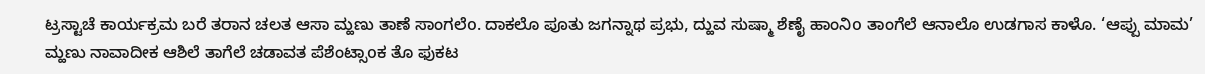ಟ್ರಸ್ಟಾಚೆ ಕಾರ್ಯಕ್ರಮ ಬರೆ ತರಾನ ಚಲತ ಆಸಾ ಮ್ಹಣು ತಾಣೆ ಸಾಂಗಲೆo. ದಾಕಲೊ ಪೂತು ಜಗನ್ನಾಥ ಪ್ರಭು, ದ್ಹುವ ಸುಷ್ಮಾ ಶೆಣೈ ಹಾಂನಿo ತಾಂಗೆಲೆ ಆನಾಲೊ ಉಡಗಾಸ ಕಾಳೊ. ‘ಆಪ್ಪು ಮಾಮ’ ಮ್ಹಣು ನಾವಾದೀಕ ಆಶಿಲೆ ತಾಗೆಲೆ ಚಡಾವತ ಪೆಶೆಂಟ್ಸಾoಕ ತೊ ಫುಕಟ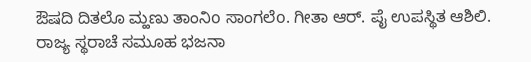ಔಷದಿ ದಿತಲೊ ಮ್ಹಣು ತಾಂನಿo ಸಾಂಗಲೆo. ಗೀತಾ ಆರ್. ಪೈ ಉಪಸ್ಥಿತ ಆಶಿಲಿ.
ರಾಜ್ಯ ಸ್ಥರಾಚೆ ಸಮೂಹ ಭಜನಾ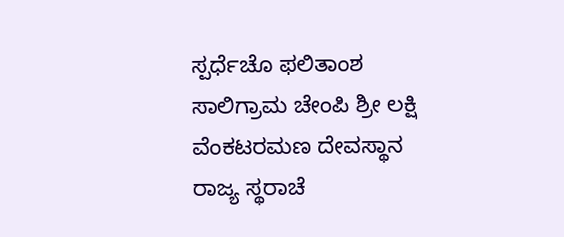ಸ್ಪರ್ಧೆಚೊ ಫಲಿತಾಂಶ
ಸಾಲಿಗ್ರಾಮ ಚೇಂಪಿ ಶ್ರೀ ಲಕ್ಷಿ ವೆಂಕಟರಮಣ ದೇವಸ್ಥಾನ
ರಾಜ್ಯ ಸ್ಥರಾಚೆ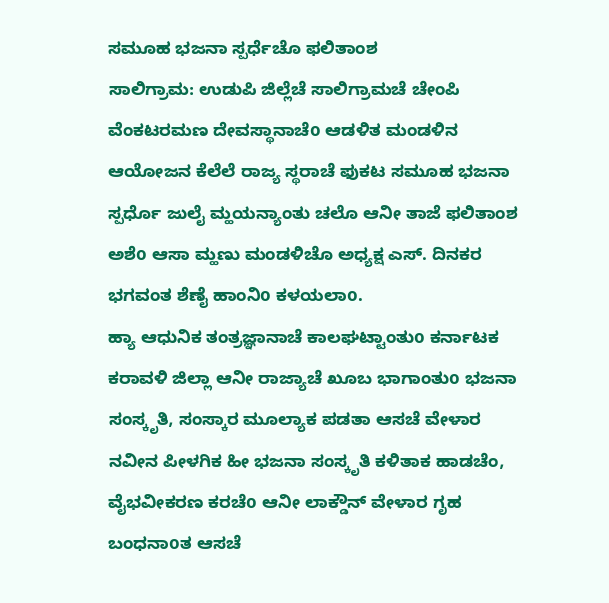ಸಮೂಹ ಭಜನಾ ಸ್ಪರ್ಧೆಚೊ ಫಲಿತಾಂಶ
ಸಾಲಿಗ್ರಾಮ: ಉಡುಪಿ ಜಿಲ್ಲೆಚೆ ಸಾಲಿಗ್ರಾಮಚೆ ಚೇಂಪಿ ವೆಂಕಟರಮಣ ದೇವಸ್ಥಾನಾಚೆo ಆಡಳಿತ ಮಂಡಳಿನ ಆಯೋಜನ ಕೆಲೆಲೆ ರಾಜ್ಯ ಸ್ಥರಾಚೆ ಫುಕಟ ಸಮೂಹ ಭಜನಾ ಸ್ಪರ್ಧೊ ಜುಲೈ ಮ್ಹಯನ್ಯಾಂತು ಚಲೊ ಆನೀ ತಾಜೆ ಫಲಿತಾಂಶ ಅಶೆo ಆಸಾ ಮ್ಹಣು ಮಂಡಳಿಚೊ ಅಧ್ಯಕ್ಷ ಎಸ್. ದಿನಕರ ಭಗವಂತ ಶೆಣೈ ಹಾಂನಿo ಕಳಯಲಾo.
ಹ್ಯಾ ಆಧುನಿಕ ತಂತ್ರಜ್ಞಾನಾಚೆ ಕಾಲಘಟ್ಟಾಂತುo ಕರ್ನಾಟಕ ಕರಾವಳಿ ಜಿಲ್ಲಾ ಆನೀ ರಾಜ್ಯಾಚೆ ಖೂಬ ಭಾಗಾಂತುo ಭಜನಾ ಸಂಸ್ಕೃತಿ, ಸಂಸ್ಕಾರ ಮೂಲ್ಯಾಕ ಪಡತಾ ಆಸಚೆ ವೇಳಾರ ನವೀನ ಪೀಳಗಿಕ ಹೀ ಭಜನಾ ಸಂಸ್ಕೃತಿ ಕಳಿತಾಕ ಹಾಡಚೆಂ, ವೈಭವೀಕರಣ ಕರಚೆo ಆನೀ ಲಾಕ್ಡೌನ್ ವೇಳಾರ ಗೃಹ ಬಂಧನಾoತ ಆಸಚೆ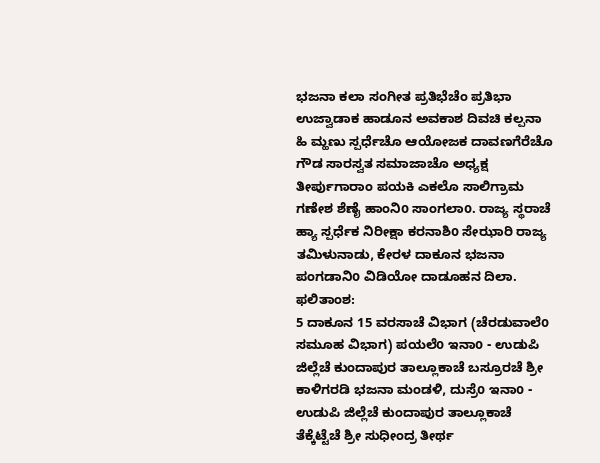ಭಜನಾ ಕಲಾ ಸಂಗೀತ ಪ್ರತಿಭೆಚೆಂ ಪ್ರತಿಭಾ ಉಜ್ವಾಡಾಕ ಹಾಡೂನ ಅವಕಾಶ ದಿವಚಿ ಕಲ್ಪನಾ ಹಿ ಮ್ಹಣು ಸ್ಪರ್ಧೆಚೊ ಆಯೋಜಕ ದಾವಣಗೆರೆಚೊ ಗೌಡ ಸಾರಸ್ವತ ಸಮಾಜಾಚೊ ಅಧ್ಯಕ್ಷ ತೀರ್ಪುಗಾರಾಂ ಪಯಕಿ ಎಕಲೊ ಸಾಲಿಗ್ರಾಮ ಗಣೇಶ ಶೆಣೈ ಹಾಂನಿo ಸಾಂಗಲಾo. ರಾಜ್ಯ ಸ್ಥರಾಚೆ ಹ್ಯಾ ಸ್ಪರ್ಧೆಕ ನಿರೀಕ್ಷಾ ಕರನಾಶಿo ಸೇಝಾರಿ ರಾಜ್ಯ ತಮಿಳುನಾಡು, ಕೇರಳ ದಾಕೂನ ಭಜನಾ ಪಂಗಡಾನಿo ವಿಡಿಯೋ ದಾಡೂಹನ ದಿಲಾ. ಫಲಿತಾಂಶ:
5 ದಾಕೂನ 15 ವರಸಾಚೆ ವಿಭಾಗ (ಚೆರಡುವಾಲೆo ಸಮೂಹ ವಿಭಾಗ) ಪಯಲೆo ಇನಾo - ಉಡುಪಿ ಜಿಲ್ಲೆಚೆ ಕುಂದಾಪುರ ತಾಲ್ಲೂಕಾಚೆ ಬಸ್ರೂರಚೆ ಶ್ರೀ ಕಾಳಿಗರಡಿ ಭಜನಾ ಮಂಡಳಿ, ದುಸ್ರೆo ಇನಾo - ಉಡುಪಿ ಜಿಲ್ಲೆಚೆ ಕುಂದಾಪುರ ತಾಲ್ಲೂಕಾಚೆ ತೆಕ್ಕೆಟ್ಟೆಚೆ ಶ್ರೀ ಸುಧೀಂದ್ರ ತೀರ್ಥ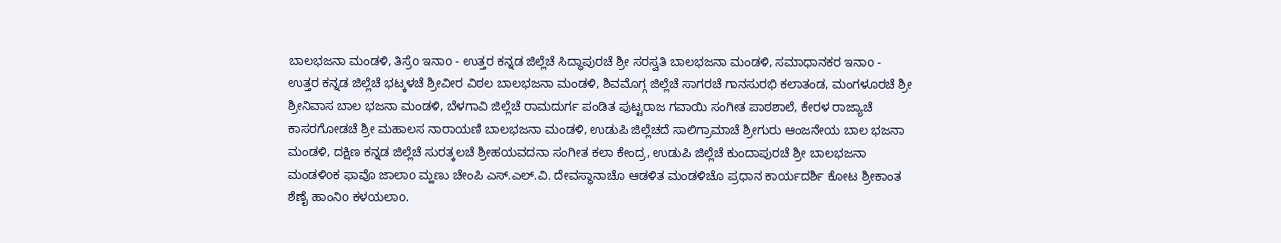ಬಾಲಭಜನಾ ಮಂಡಳಿ, ತಿಸ್ರೆo ಇನಾo - ಉತ್ತರ ಕನ್ನಡ ಜಿಲ್ಲೆಚೆ ಸಿದ್ಧಾಪುರಚೆ ಶ್ರೀ ಸರಸ್ವತಿ ಬಾಲಭಜನಾ ಮಂಡಳಿ, ಸಮಾಧಾನಕರ ಇನಾo - ಉತ್ತರ ಕನ್ನಡ ಜಿಲ್ಲೆಚೆ ಭಟ್ಕಳಚೆ ಶ್ರೀವೀರ ವಿಠಲ ಬಾಲಭಜನಾ ಮಂಡಳಿ, ಶಿವಮೊಗ್ಗ ಜಿಲ್ಲೆಚೆ ಸಾಗರಚೆ ಗಾನಸುರಭಿ ಕಲಾತಂಡ, ಮಂಗಳೂರಚೆ ಶ್ರೀ ಶ್ರೀನಿವಾಸ ಬಾಲ ಭಜನಾ ಮಂಡಳಿ, ಬೆಳಗಾವಿ ಜಿಲ್ಲೆಚೆ ರಾಮದುರ್ಗ ಪಂಡಿತ ಪುಟ್ಟರಾಜ ಗವಾಯಿ ಸಂಗೀತ ಪಾಠಶಾಲೆ, ಕೇರಳ ರಾಜ್ಯಾಚೆ ಕಾಸರಗೋಡಚೆ ಶ್ರೀ ಮಹಾಲಸ ನಾರಾಯಣಿ ಬಾಲಭಜನಾ ಮಂಡಳಿ, ಉಡುಪಿ ಜಿಲ್ಲೆಚದೆ ಸಾಲಿಗ್ರಾಮಾಚೆ ಶ್ರೀಗುರು ಆಂಜನೇಯ ಬಾಲ ಭಜನಾ ಮಂಡಳಿ, ದಕ್ಷಿಣ ಕನ್ನಡ ಜಿಲ್ಲೆಚೆ ಸುರತ್ಕಲಚೆ ಶ್ರೀಹಯವದನಾ ಸಂಗೀತ ಕಲಾ ಕೇಂದ್ರ, ಉಡುಪಿ ಜಿಲ್ಲೆಚೆ ಕುಂದಾಪುರಚೆ ಶ್ರೀ ಬಾಲಭಜನಾ ಮಂಡಳಿoಕ ಫಾವೊ ಜಾಲಾo ಮ್ಹಣು ಚೇಂಪಿ ಎಸ್.ಎಲ್.ವಿ. ದೇವಸ್ಥಾನಾಚೊ ಆಡಳಿತ ಮಂಡಳಿಚೊ ಪ್ರಧಾನ ಕಾರ್ಯದರ್ಶಿ ಕೋಟ ಶ್ರೀಕಾಂತ ಶೆಣೈ ಹಾಂನಿo ಕಳಯಲಾo.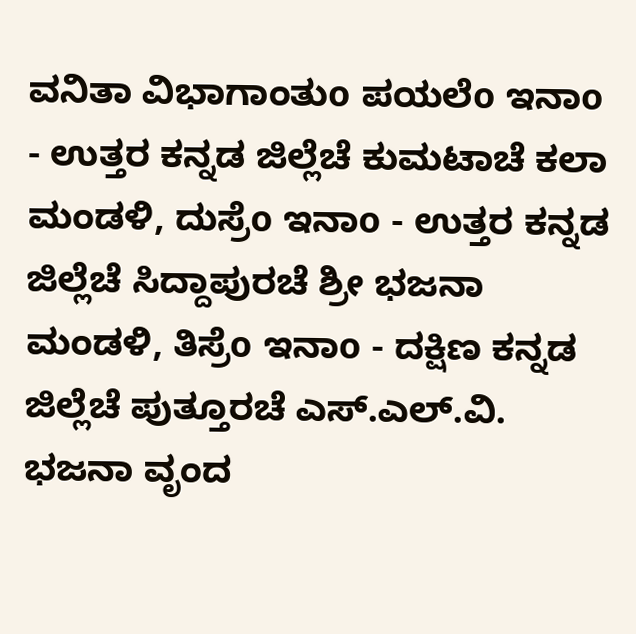ವನಿತಾ ವಿಭಾಗಾಂತುo ಪಯಲೆo ಇನಾo - ಉತ್ತರ ಕನ್ನಡ ಜಿಲ್ಲೆಚೆ ಕುಮಟಾಚೆ ಕಲಾ ಮಂಡಳಿ, ದುಸ್ರೆo ಇನಾo - ಉತ್ತರ ಕನ್ನಡ ಜಿಲ್ಲೆಚೆ ಸಿದ್ದಾಪುರಚೆ ಶ್ರೀ ಭಜನಾ ಮಂಡಳಿ, ತಿಸ್ರೆo ಇನಾo - ದಕ್ಷಿಣ ಕನ್ನಡ ಜಿಲ್ಲೆಚೆ ಪುತ್ತೂರಚೆ ಎಸ್.ಎಲ್.ವಿ. ಭಜನಾ ವೃಂದ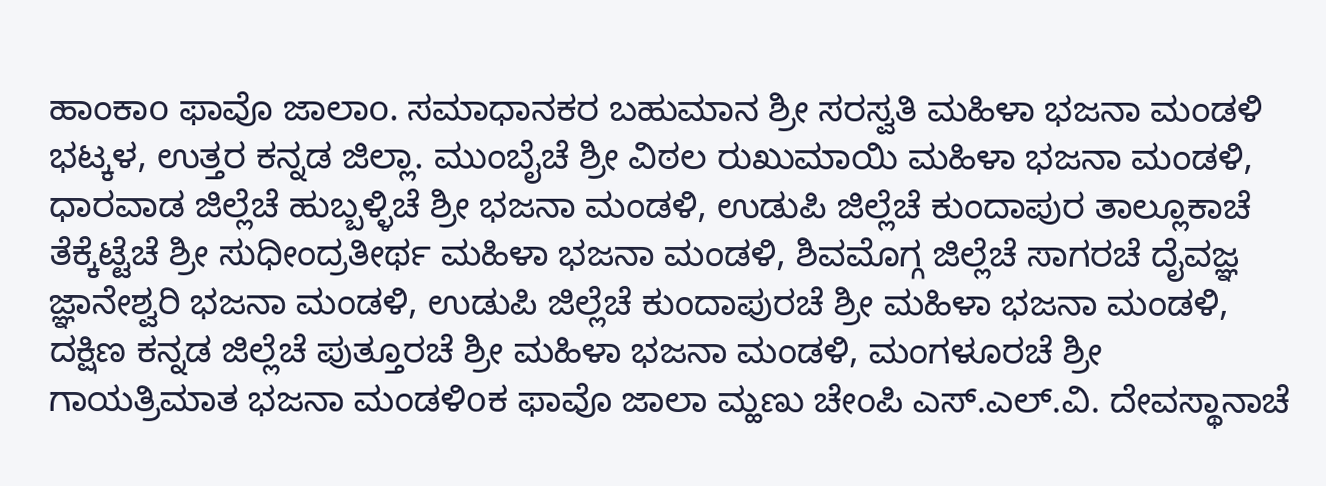ಹಾಂಕಾo ಫಾವೊ ಜಾಲಾo. ಸಮಾಧಾನಕರ ಬಹುಮಾನ ಶ್ರೀ ಸರಸ್ವತಿ ಮಹಿಳಾ ಭಜನಾ ಮಂಡಳಿ ಭಟ್ಕಳ, ಉತ್ತರ ಕನ್ನಡ ಜಿಲ್ಲಾ. ಮುಂಬೈಚೆ ಶ್ರೀ ವಿಠಲ ರುಖುಮಾಯಿ ಮಹಿಳಾ ಭಜನಾ ಮಂಡಳಿ, ಧಾರವಾಡ ಜಿಲ್ಲೆಚೆ ಹುಬ್ಬಳ್ಳಿಚೆ ಶ್ರೀ ಭಜನಾ ಮಂಡಳಿ, ಉಡುಪಿ ಜಿಲ್ಲೆಚೆ ಕುಂದಾಪುರ ತಾಲ್ಲೂಕಾಚೆ ತೆಕ್ಕೆಟ್ಟೆಚೆ ಶ್ರೀ ಸುಧೀಂದ್ರತೀರ್ಥ ಮಹಿಳಾ ಭಜನಾ ಮಂಡಳಿ, ಶಿವಮೊಗ್ಗ ಜಿಲ್ಲೆಚೆ ಸಾಗರಚೆ ದೈವಜ್ಞ ಜ್ಞಾನೇಶ್ವರಿ ಭಜನಾ ಮಂಡಳಿ, ಉಡುಪಿ ಜಿಲ್ಲೆಚೆ ಕುಂದಾಪುರಚೆ ಶ್ರೀ ಮಹಿಳಾ ಭಜನಾ ಮಂಡಳಿ, ದಕ್ಷಿಣ ಕನ್ನಡ ಜಿಲ್ಲೆಚೆ ಪುತ್ತೂರಚೆ ಶ್ರೀ ಮಹಿಳಾ ಭಜನಾ ಮಂಡಳಿ, ಮಂಗಳೂರಚೆ ಶ್ರೀ ಗಾಯತ್ರಿಮಾತ ಭಜನಾ ಮಂಡಳಿoಕ ಫಾವೊ ಜಾಲಾ ಮ್ಹಣು ಚೇಂಪಿ ಎಸ್.ಎಲ್.ವಿ. ದೇವಸ್ಥಾನಾಚೆ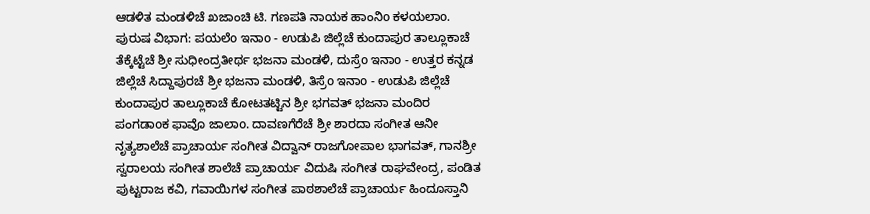ಆಡಳಿತ ಮಂಡಳಿಚೆ ಖಜಾಂಚಿ ಟಿ. ಗಣಪತಿ ನಾಯಕ ಹಾಂನಿo ಕಳಯಲಾo.
ಪುರುಷ ವಿಭಾಗ: ಪಯಲೆo ಇನಾo - ಉಡುಪಿ ಜಿಲ್ಲೆಚೆ ಕುಂದಾಪುರ ತಾಲ್ಲೂಕಾಚೆ ತೆಕ್ಕೆಟ್ಟೆಚೆ ಶ್ರೀ ಸುಧೀಂದ್ರತೀರ್ಥ ಭಜನಾ ಮಂಡಳಿ, ದುಸ್ರೆo ಇನಾo - ಉತ್ತರ ಕನ್ನಡ ಜಿಲ್ಲೆಚೆ ಸಿದ್ದಾಪುರಚೆ ಶ್ರೀ ಭಜನಾ ಮಂಡಳಿ, ತಿಸ್ರೆo ಇನಾo - ಉಡುಪಿ ಜಿಲ್ಲೆಚೆ ಕುಂದಾಪುರ ತಾಲ್ಲೂಕಾಚೆ ಕೋಟತಟ್ಟಿನ ಶ್ರೀ ಭಗವತ್ ಭಜನಾ ಮಂದಿರ ಪಂಗಡಾoಕ ಫಾವೊ ಜಾಲಾo. ದಾವಣಗೆರೆಚೆ ಶ್ರೀ ಶಾರದಾ ಸಂಗೀತ ಆನೀ ನೃತ್ಯಶಾಲೆಚೆ ಪ್ರಾಚಾರ್ಯ ಸಂಗೀತ ವಿದ್ವಾನ್ ರಾಜಗೋಪಾಲ ಭಾಗವತ್, ಗಾನಶ್ರೀ ಸ್ವರಾಲಯ ಸಂಗೀತ ಶಾಲೆಚೆ ಪ್ರಾಚಾರ್ಯ ವಿದುಷಿ ಸಂಗೀತ ರಾಘವೇಂದ್ರ, ಪಂಡಿತ ಪುಟ್ಟರಾಜ ಕವಿ, ಗವಾಯಿಗಳ ಸಂಗೀತ ಪಾಠಶಾಲೆಚೆ ಪ್ರಾಚಾರ್ಯ ಹಿಂದೂಸ್ತಾನಿ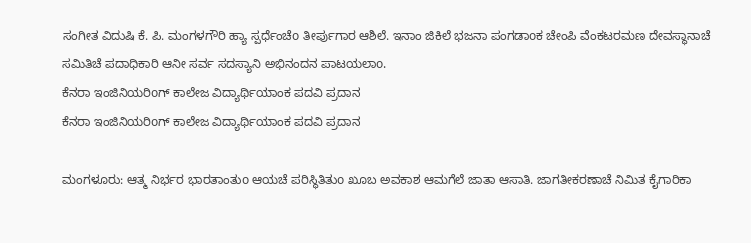ಸಂಗೀತ ವಿದುಷಿ ಕೆ. ಪಿ. ಮಂಗಳಗೌರಿ ಹ್ಯಾ ಸ್ಪರ್ಧೆಂಚೆo ತೀರ್ಪುಗಾರ ಆಶಿಲೆ. ಇನಾಂ ಜಿಕಿಲೆ ಭಜನಾ ಪಂಗಡಾoಕ ಚೇಂಪಿ ವೆಂಕಟರಮಣ ದೇವಸ್ಥಾನಾಚೆ ಸಮಿತಿಚೆ ಪದಾಧಿಕಾರಿ ಆನೀ ಸರ್ವ ಸದಸ್ಯಾನಿ ಅಭಿನಂದನ ಪಾಟಯಲಾo.
ಕೆನರಾ ಇಂಜಿನಿಯರಿoಗ್ ಕಾಲೇಜ ವಿದ್ಯಾರ್ಥಿಯಾಂಕ ಪದವಿ ಪ್ರದಾನ
ಕೆನರಾ ಇಂಜಿನಿಯರಿoಗ್ ಕಾಲೇಜ ವಿದ್ಯಾರ್ಥಿಯಾಂಕ ಪದವಿ ಪ್ರದಾನ

ಮಂಗಳೂರು: ಆತ್ಮ ನಿರ್ಭರ ಭಾರತಾಂತುo ಆಯಚೆ ಪರಿಸ್ಥಿತಿತುo ಖೂಬ ಅವಕಾಶ ಆಮಗೆಲೆ ಜಾತಾ ಆಸಾತಿ. ಜಾಗತೀಕರಣಾಚೆ ನಿಮಿತ ಕೈಗಾರಿಕಾ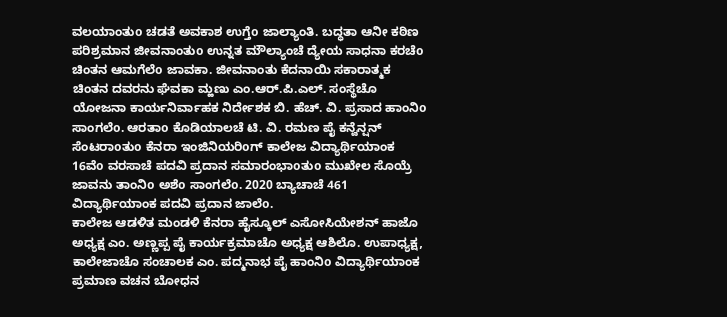ವಲಯಾಂತುo ಚಡತೆ ಅವಕಾಶ ಉಗ್ತೆo ಜಾಲ್ಯಾಂತಿ. ಬದ್ಧತಾ ಆನೀ ಕಠಿಣ ಪರಿಶ್ರಮಾನ ಜೀವನಾಂತುo ಉನ್ನತ ಮೌಲ್ಯಾಂಚೆ ದ್ಯೇಯ ಸಾಧನಾ ಕರಚೆo ಚಿಂತನ ಆಮಗೆಲೆo ಜಾವಕಾ. ಜೀವನಾಂತು ಕೆದನಾಯಿ ಸಕಾರಾತ್ಮಕ ಚಿಂತನ ದವರನು ಘೆವಕಾ ಮ್ಹಣು ಎಂ.ಆರ್.ಪಿ.ಎಲ್. ಸಂಸ್ಥೆಚೊ ಯೋಜನಾ ಕಾರ್ಯನಿರ್ವಾಹಕ ನಿರ್ದೇಶಕ ಬಿ. ಹೆಚ್. ವಿ. ಪ್ರಸಾದ ಹಾಂನಿo ಸಾಂಗಲೆo. ಆರತಾo ಕೊಡಿಯಾಲಚೆ ಟಿ. ವಿ. ರಮಣ ಪೈ ಕನ್ವೆನ್ಷನ್ ಸೆಂಟರಾoತುo ಕೆನರಾ ಇಂಜಿನಿಯರಿoಗ್ ಕಾಲೇಜ ವಿದ್ಯಾರ್ಥಿಯಾಂಕ 16ವೆo ವರಸಾಚೆ ಪದವಿ ಪ್ರದಾನ ಸಮಾರಂಭಾoತುo ಮುಖೇಲ ಸೊಯ್ರೆ ಜಾವನು ತಾಂನಿo ಅಶೆo ಸಾಂಗಲೆo. 2020 ಬ್ಯಾಚಾಚೆ 461 ವಿದ್ಯಾರ್ಥಿಯಾಂಕ ಪದವಿ ಪ್ರದಾನ ಜಾಲೆo.
ಕಾಲೇಜ ಆಡಳಿತ ಮಂಡಳಿ ಕೆನರಾ ಹೈಸ್ಕೂಲ್ ಎಸೋಸಿಯೇಶನ್ ಹಾಜೊ ಅಧ್ಯಕ್ಷ ಎಂ. ಅಣ್ಣಪ್ಪ ಪೈ ಕಾರ್ಯಕ್ರಮಾಚೊ ಅಧ್ಯಕ್ಷ ಆಶಿಲೊ. ಉಪಾಧ್ಯಕ್ಷ, ಕಾಲೇಜಾಚೊ ಸಂಚಾಲಕ ಎಂ. ಪದ್ಮನಾಭ ಪೈ ಹಾಂನಿo ವಿದ್ಯಾರ್ಥಿಯಾಂಕ ಪ್ರಮಾಣ ವಚನ ಬೋಧನ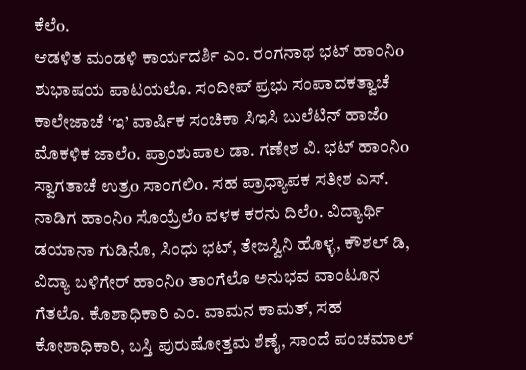ಕೆಲೆo.
ಆಡಳಿತ ಮಂಡಳಿ ಕಾರ್ಯದರ್ಶಿ ಎಂ. ರಂಗನಾಥ ಭಟ್ ಹಾಂನಿo ಶುಭಾಷಯ ಪಾಟಯಲೊ. ಸಂದೀಪ್ ಪ್ರಭು ಸಂಪಾದಕತ್ವಾಚೆ ಕಾಲೇಜಾಚೆ ‘ಇ’ ವಾರ್ಷಿಕ ಸಂಚಿಕಾ ಸಿಇಸಿ ಬುಲೆಟಿನ್ ಹಾಜೆo ಮೊಕಳಿಕ ಜಾಲೆo. ಪ್ರಾಂಶುಪಾಲ ಡಾ. ಗಣೇಶ ವಿ. ಭಟ್ ಹಾಂನಿo ಸ್ವಾಗತಾಚೆ ಉತ್ರo ಸಾಂಗಲಿo. ಸಹ ಪ್ರಾಧ್ಯಾಪಕ ಸತೀಶ ಎಸ್. ನಾಡಿಗ ಹಾಂನಿo ಸೊಯ್ರೆಲೆo ವಳಕ ಕರನು ದಿಲೆo. ವಿದ್ಯಾರ್ಥಿ ಡಯಾನಾ ಗುಡಿನೊ, ಸಿಂಧು ಭಟ್, ತೇಜಸ್ವಿನಿ ಹೊಳ್ಳ, ಕೌಶಲ್ ಡಿ, ವಿದ್ಯಾ ಬಳಿಗೇರ್ ಹಾಂನಿo ತಾಂಗೆಲೊ ಅನುಭವ ವಾಂಟೂನ ಗೆತಲೊ. ಕೊಶಾಧಿಕಾರಿ ಎಂ. ವಾಮನ ಕಾಮತ್, ಸಹ ಕೋಶಾಧಿಕಾರಿ, ಬಸ್ತಿ ಪುರುಷೋತ್ತಮ ಶೆಣೈ, ಸಾಂದೆ ಪಂಚಮಾಲ್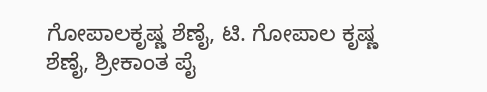ಗೋಪಾಲಕೃಷ್ಣ ಶೆಣೈ, ಟಿ. ಗೋಪಾಲ ಕೃಷ್ಣ ಶೆಣೈ, ಶ್ರೀಕಾಂತ ಪೈ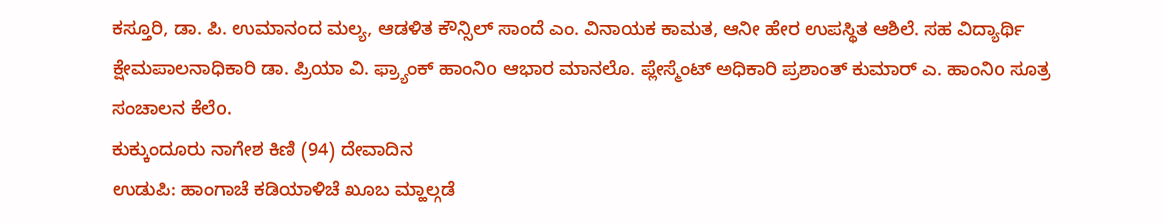ಕಸ್ತೂರಿ, ಡಾ. ಪಿ. ಉಮಾನಂದ ಮಲ್ಯ, ಆಡಳಿತ ಕೌನ್ಸಿಲ್ ಸಾಂದೆ ಎಂ. ವಿನಾಯಕ ಕಾಮತ, ಆನೀ ಹೇರ ಉಪಸ್ಥಿತ ಆಶಿಲೆ. ಸಹ ವಿದ್ಯಾರ್ಥಿ ಕ್ಷೇಮಪಾಲನಾಧಿಕಾರಿ ಡಾ. ಪ್ರಿಯಾ ವಿ. ಫ್ರ್ಯಾಂಕ್ ಹಾಂನಿo ಆಭಾರ ಮಾನಲೊ. ಪ್ಲೇಸ್ಮೆಂಟ್ ಅಧಿಕಾರಿ ಪ್ರಶಾಂತ್ ಕುಮಾರ್ ಎ. ಹಾಂನಿo ಸೂತ್ರ ಸಂಚಾಲನ ಕೆಲೆo.
ಕುಕ್ಕುಂದೂರು ನಾಗೇಶ ಕಿಣಿ (94) ದೇವಾದಿನ
ಉಡುಪಿ: ಹಾಂಗಾಚೆ ಕಡಿಯಾಳಿಚೆ ಖೂಬ ಮ್ಹಾಲ್ಗಡೆ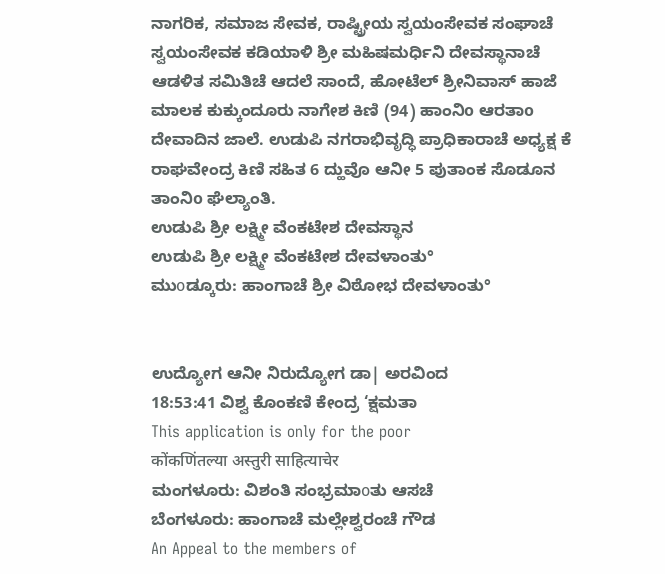ನಾಗರಿಕ, ಸಮಾಜ ಸೇವಕ, ರಾಷ್ಟ್ರೀಯ ಸ್ವಯಂಸೇವಕ ಸಂಘಾಚೆ ಸ್ವಯಂಸೇವಕ ಕಡಿಯಾಳಿ ಶ್ರೀ ಮಹಿಷಮರ್ಧಿನಿ ದೇವಸ್ಥಾನಾಚೆ ಆಡಳಿತ ಸಮಿತಿಚೆ ಆದಲೆ ಸಾಂದೆ, ಹೋಟೆಲ್ ಶ್ರೀನಿವಾಸ್ ಹಾಜೆ ಮಾಲಕ ಕುಕ್ಕುಂದೂರು ನಾಗೇಶ ಕಿಣಿ (94) ಹಾಂನಿo ಆರತಾo ದೇವಾದಿನ ಜಾಲೆ. ಉಡುಪಿ ನಗರಾಭಿವೃದ್ಧಿ ಪ್ರಾಧಿಕಾರಾಚೆ ಅಧ್ಯಕ್ಷ ಕೆ ರಾಘವೇಂದ್ರ ಕಿಣಿ ಸಹಿತ 6 ದ್ಹುವೊ ಆನೀ 5 ಪುತಾಂಕ ಸೊಡೂನ ತಾಂನಿo ಘೆಲ್ಯಾಂತಿ.
ಉಡುಪಿ ಶ್ರೀ ಲಕ್ಷ್ಮೀ ವೆಂಕಟೇಶ ದೇವಸ್ಥಾನ
ಉಡುಪಿ ಶ್ರೀ ಲಕ್ಷ್ಮೀ ವೆಂಕಟೇಶ ದೇವಳಾಂತು°
ಮುοಡ್ಕೂರು: ಹಾಂಗಾಚೆ ಶ್ರೀ ವಿಠೋಭ ದೇವಳಾಂತು°


ಉದ್ಯೋಗ ಆನೀ ನಿರುದ್ಯೋಗ ಡಾ| ಅರವಿಂದ
18:53:41 ವಿಶ್ವ ಕೊಂಕಣಿ ಕೇಂದ್ರ ‘ಕ್ಷಮತಾ
This application is only for the poor
कोंकणिंतल्या अस्तुरी साहित्याचेर
ಮಂಗಳೂರು: ವಿಶಂತಿ ಸಂಭ್ರಮಾοತು ಆಸಚೆ
ಬೆಂಗಳೂರು: ಹಾಂಗಾಚೆ ಮಲ್ಲೇಶ್ವರಂಚೆ ಗೌಡ
An Appeal to the members of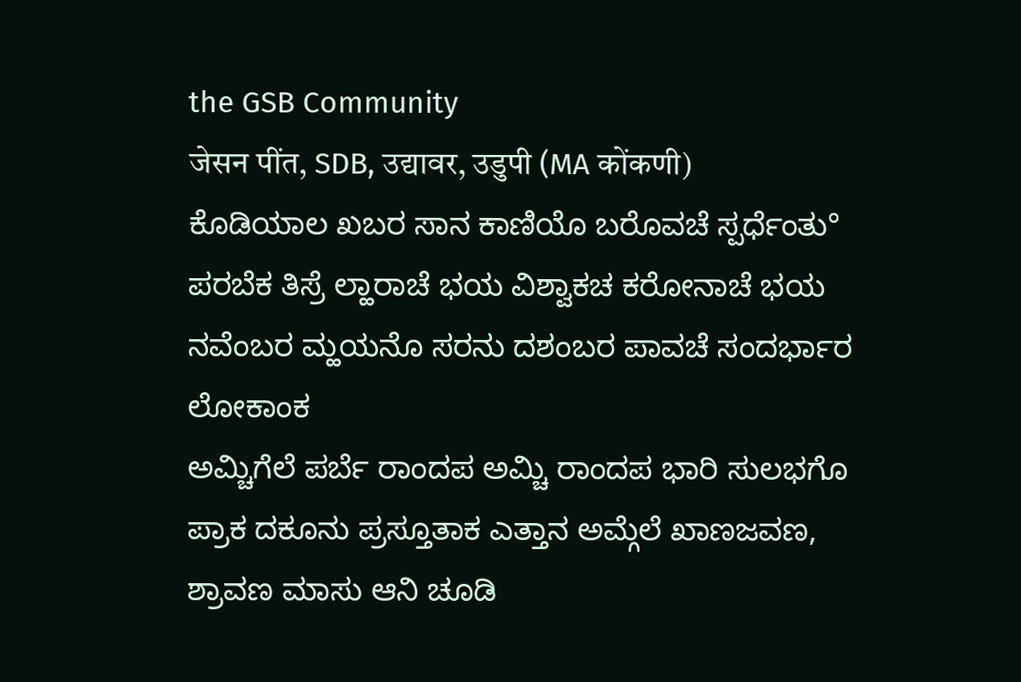the GSB Community
जेसन पींत, SDB, उद्यावर, उडुपी (MA कोंकणी)
ಕೊಡಿಯಾಲ ಖಬರ ಸಾನ ಕಾಣಿಯೊ ಬರೊವಚೆ ಸ್ಪರ್ಧೆಂತು°
ಪರಬೆಕ ತಿಸ್ರೆ ಲ್ಹಾರಾಚೆ ಭಯ ವಿಶ್ವಾಕಚ ಕರೋನಾಚೆ ಭಯ
ನವೆಂಬರ ಮ್ಹಯನೊ ಸರನು ದಶಂಬರ ಪಾವಚೆ ಸಂದರ್ಭಾರ ಲೋಕಾಂಕ
ಅಮ್ಚಿಗೆಲೆ ಪರ್ಬೆ ರಾಂದಪ ಅಮ್ಚಿ ರಾಂದಪ ಭಾರಿ ಸುಲಭಗೊ
ಪ್ರಾಕ ದಕೂನು ಪ್ರಸ್ತೂತಾಕ ಎತ್ತಾನ ಅಮ್ಗೆಲೆ ಖಾಣಜವಣ,
ಶ್ರಾವಣ ಮಾಸು ಆನಿ ಚೂಡಿ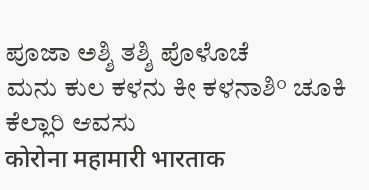ಪೂಜಾ ಅಶ್ಶಿ ತಶ್ಶಿ ಪೊಳೊಚೆ
ಮನು ಕುಲ ಕಳನು ಕೀ ಕಳನಾಶಿ° ಚೂಕಿ ಕೆಲ್ಲಾರಿ ಆವಸು
कोरोना महामारी भारताक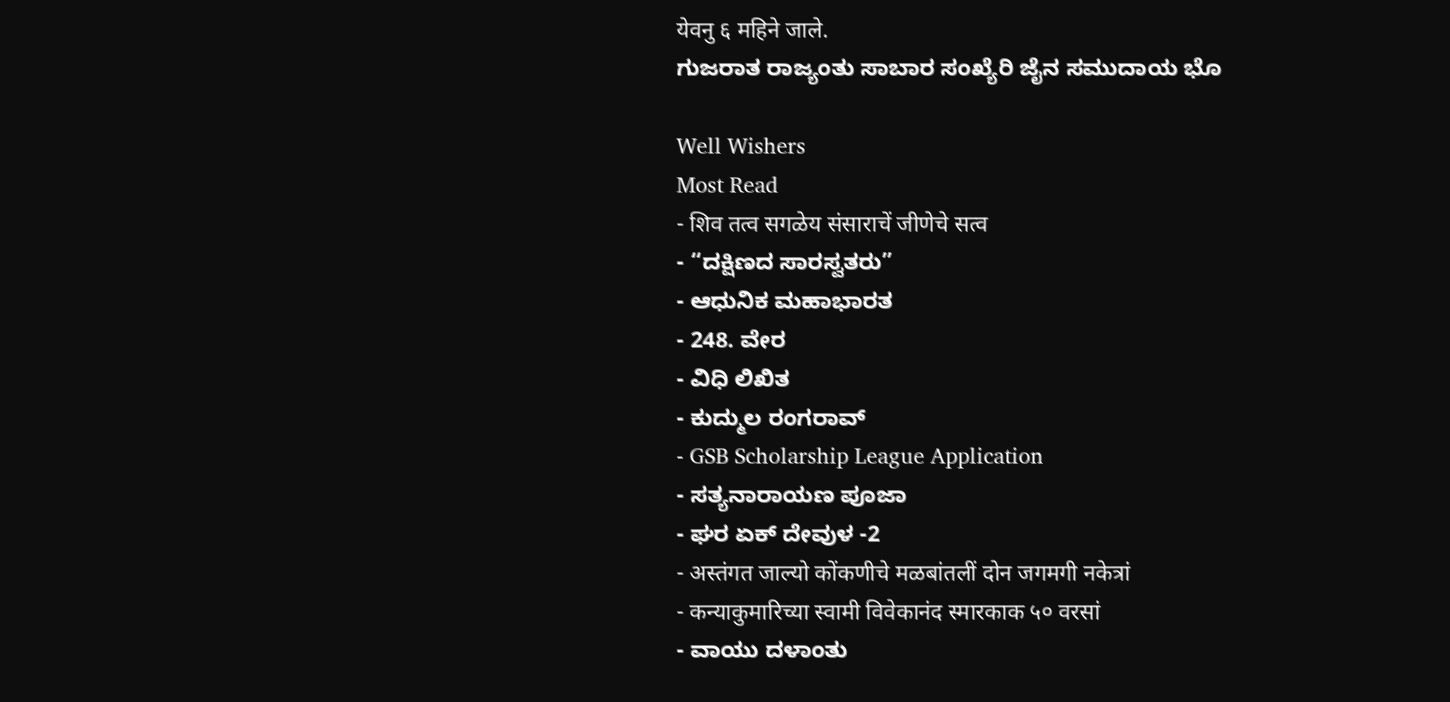येवनु ६ महिने जाले.
ಗುಜರಾತ ರಾಜ್ಯಂತು ಸಾಬಾರ ಸಂಖ್ಯೆರಿ ಜೈನ ಸಮುದಾಯ ಭೊ

Well Wishers
Most Read
- शिव तत्व सगळेय संसाराचें जीणेचे सत्व
- “ದಕ್ಷಿಣದ ಸಾರಸ್ವತರು”
- ಆಧುನಿಕ ಮಹಾಭಾರತ
- 248. ವೇರ
- ವಿಧಿ ಲಿಖಿತ
- ಕುದ್ಮುಲ ರಂಗರಾವ್
- GSB Scholarship League Application
- ಸತ್ಯನಾರಾಯಣ ಪೂಜಾ
- ಘರ ಏಕ್ ದೇವುಳ -2
- अस्तंगत जाल्यो कोंकणीचे मळबांतलीं दोन जगमगी नकेत्रां
- कन्याकुमारिच्या स्वामी विवेकानंद स्मारकाक ५० वरसां
- ವಾಯು ದಳಾಂತು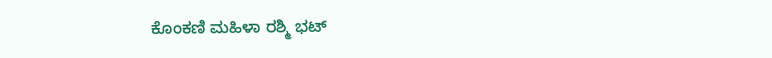ಕೊಂಕಣಿ ಮಹಿಳಾ ರಶ್ಮಿ ಭಟ್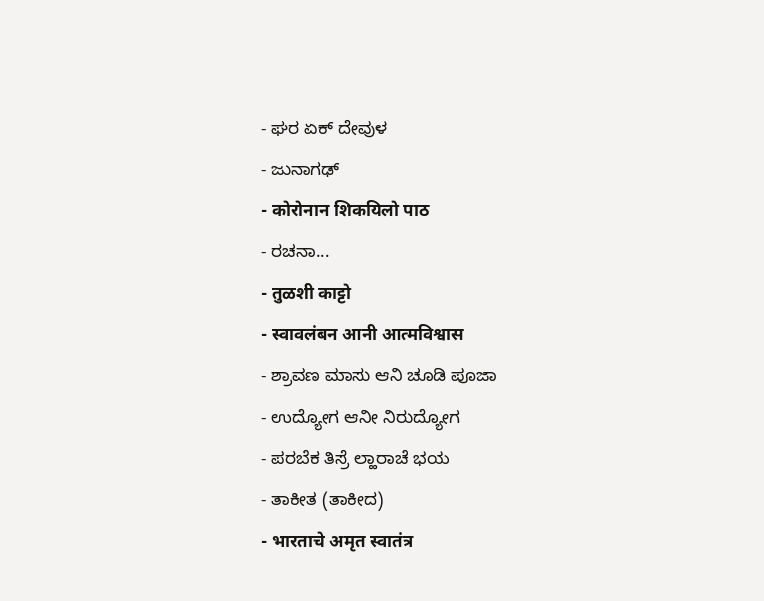- ಘರ ಏಕ್ ದೇವುಳ
- ಜುನಾಗಢ್
- कोरोनान शिकयिलो पाठ
- ರಚನಾ...
- तुळशी काट्टो
- स्वावलंबन आनी आत्मविश्वास
- ಶ್ರಾವಣ ಮಾಸು ಆನಿ ಚೂಡಿ ಪೂಜಾ
- ಉದ್ಯೋಗ ಆನೀ ನಿರುದ್ಯೋಗ
- ಪರಬೆಕ ತಿಸ್ರೆ ಲ್ಹಾರಾಚೆ ಭಯ
- ತಾಕೀತ (ತಾಕೀದ)
- भारताचे अमृत स्वातंत्र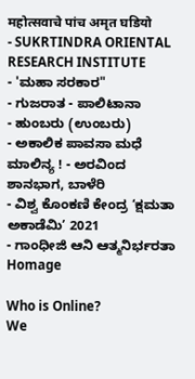महोत्सवाचे पांच अमृत घडियो
- SUKRTINDRA ORIENTAL RESEARCH INSTITUTE
- 'ಮಹಾ ಸರಕಾರ"
- ಗುಜರಾತ - ಪಾಲಿಟಾನಾ
- ಹುಂಬರು (ಉಂಬರು)
- ಅಕಾಲಿಕ ಪಾವಸಾ ಮಧೆ ಮಾಲಿನ್ಯ ! - ಅರವಿಂದ ಶಾನಭಾಗ, ಬಾಳೆರಿ
- ವಿಶ್ವ ಕೊಂಕಣಿ ಕೇಂದ್ರ ‘ಕ್ಷಮತಾ ಅಕಾಡೆಮಿ’ 2021
- ಗಾಂಧೀಜಿ ಆನಿ ಆತ್ಮನಿರ್ಭರತಾ
Homage

Who is Online?
We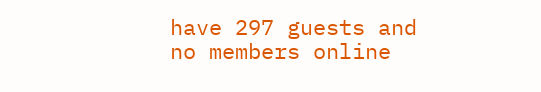have 297 guests and no members online